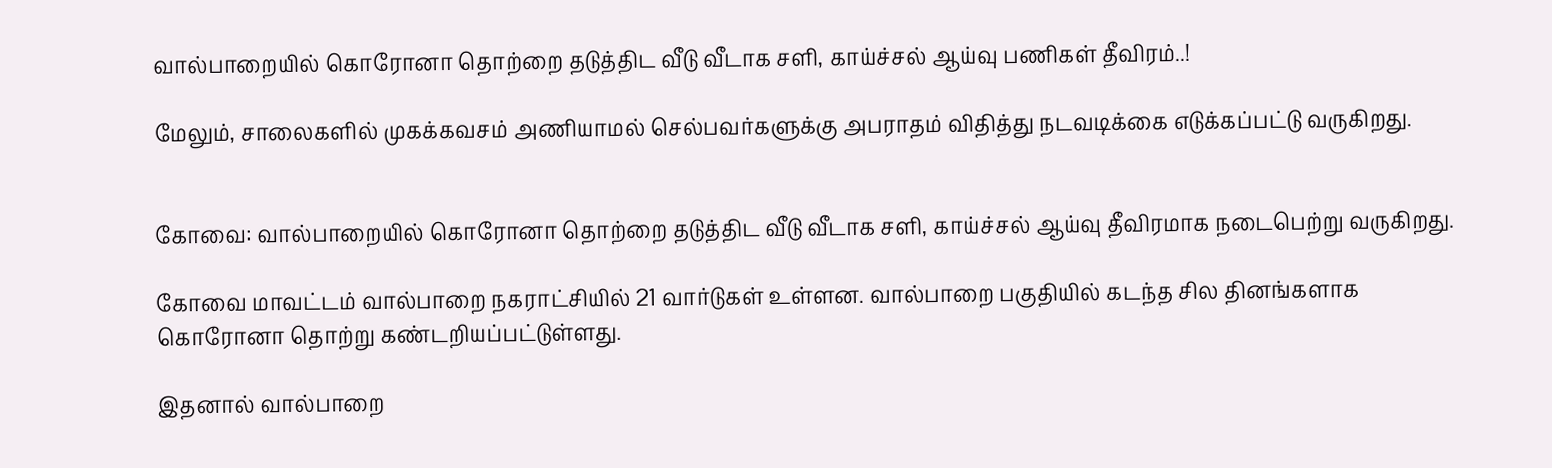வால்பாறையில் கொரோனா தொற்றை தடுத்திட வீடு வீடாக சளி, காய்ச்சல் ஆய்வு பணிகள் தீவிரம்..!

மேலும், சாலைகளில் முகக்கவசம் அணியாமல் செல்பவர்களுக்கு அபராதம் விதித்து நடவடிக்கை எடுக்கப்பட்டு வருகிறது.


கோவை: வால்பாறையில் கொரோனா தொற்றை தடுத்திட வீடு வீடாக சளி, காய்ச்சல் ஆய்வு தீவிரமாக நடைபெற்று வருகிறது.

கோவை மாவட்டம் வால்பாறை நகராட்சியில் 21 வார்டுகள் உள்ளன. வால்பாறை பகுதியில் கடந்த சில தினங்களாக கொரோனா தொற்று கண்டறியப்பட்டுள்ளது.

இதனால் வால்பாறை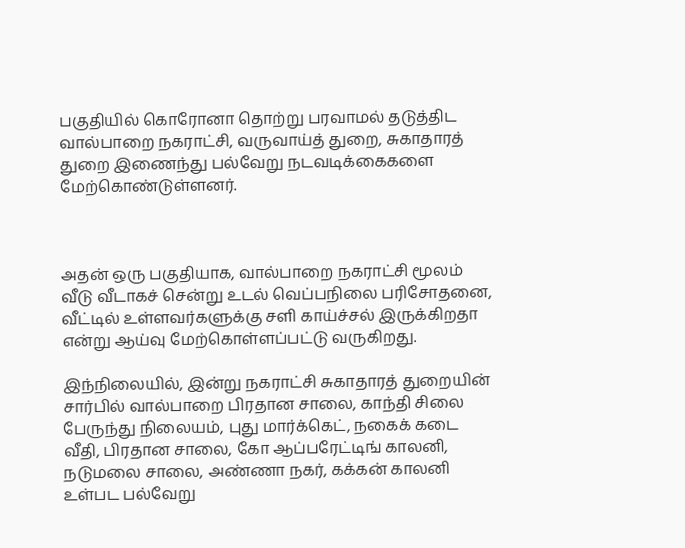பகுதியில் கொரோனா தொற்று பரவாமல் தடுத்திட வால்பாறை நகராட்சி, வருவாய்த் துறை, சுகாதாரத் துறை இணைந்து பல்வேறு நடவடிக்கைகளை மேற்கொண்டுள்ளனர்.



அதன் ஒரு பகுதியாக, வால்பாறை நகராட்சி மூலம் வீடு வீடாகச் சென்று உடல் வெப்பநிலை பரிசோதனை, வீட்டில் உள்ளவர்களுக்கு சளி காய்ச்சல் இருக்கிறதா என்று ஆய்வு மேற்கொள்ளப்பட்டு வருகிறது.

இந்நிலையில், இன்று நகராட்சி சுகாதாரத் துறையின் சார்பில் வால்பாறை பிரதான சாலை, காந்தி சிலை பேருந்து நிலையம், புது மார்க்கெட், நகைக் கடை வீதி, பிரதான சாலை, கோ ஆப்பரேட்டிங் காலனி, நடுமலை சாலை, அண்ணா நகர், கக்கன் காலனி உள்பட பல்வேறு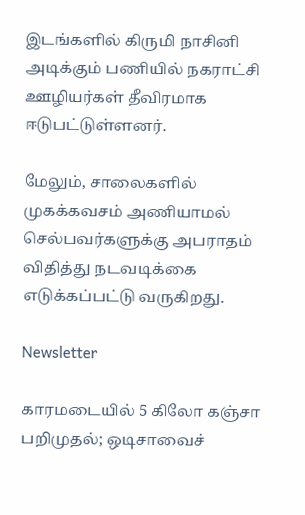இடங்களில் கிருமி நாசினி அடிக்கும் பணியில் நகராட்சி ஊழியர்கள் தீவிரமாக ஈடுபட்டுள்ளனர்.

மேலும், சாலைகளில் முகக்கவசம் அணியாமல் செல்பவர்களுக்கு அபராதம் விதித்து நடவடிக்கை எடுக்கப்பட்டு வருகிறது.

Newsletter

காரமடையில் 5 கிலோ கஞ்சா பறிமுதல்; ஒடிசாவைச்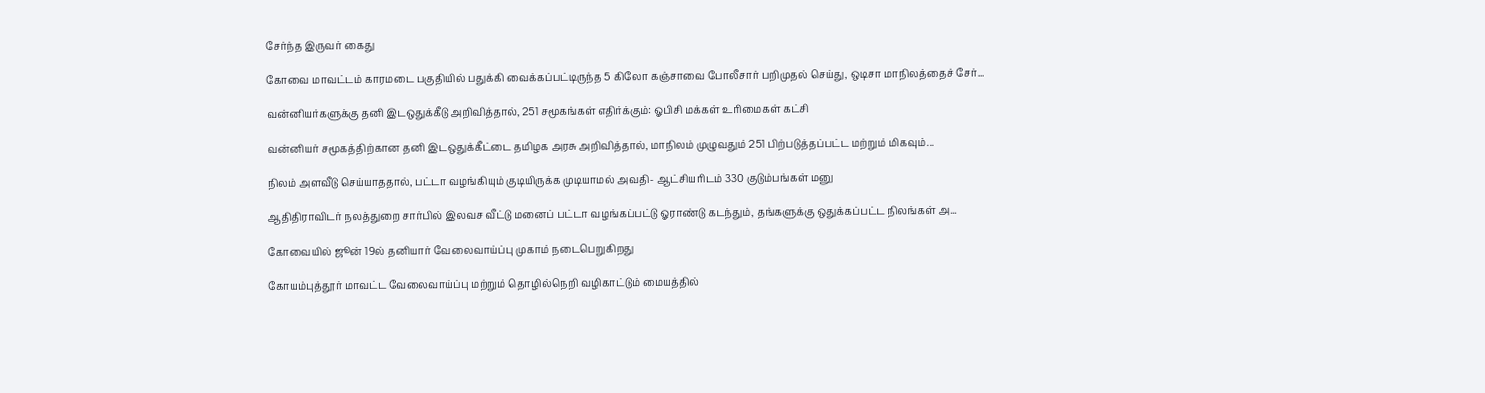சேர்ந்த இருவர் கைது

கோவை மாவட்டம் காரமடை பகுதியில் பதுக்கி வைக்கப்பட்டிருந்த 5 கிலோ கஞ்சாவை போலீசார் பறிமுதல் செய்து, ஒடிசா மாநிலத்தைச் சேர்...

வன்னியர்களுக்கு தனி இடஒதுக்கீடு அறிவித்தால், 251 சமூகங்கள் எதிர்க்கும்: ஓபிசி மக்கள் உரிமைகள் கட்சி

வன்னியர் சமூகத்திற்கான தனி இடஒதுக்கீட்டை தமிழக அரசு அறிவித்தால், மாநிலம் முழுவதும் 251 பிற்படுத்தப்பட்ட மற்றும் மிகவும்...

நிலம் அளவீடு செய்யாததால், பட்டா வழங்கியும் குடியிருக்க முடியாமல் அவதி- ஆட்சியரிடம் 330 குடும்பங்கள் மனு

ஆதிதிராவிடர் நலத்துறை சார்பில் இலவச வீட்டு மனைப் பட்டா வழங்கப்பட்டு ஓராண்டு கடந்தும், தங்களுக்கு ஒதுக்கப்பட்ட நிலங்கள் அ...

கோவையில் ஜூன் 19ல் தனியார் வேலைவாய்ப்பு முகாம் நடைபெறுகிறது

கோயம்புத்தூர் மாவட்ட வேலைவாய்ப்பு மற்றும் தொழில்நெறி வழிகாட்டும் மையத்தில்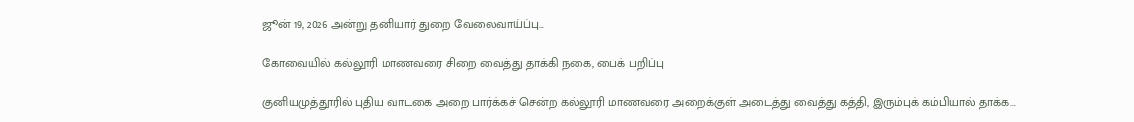ஜூன் 19, 2026 அன்று தனியார் துறை வேலைவாய்ப்பு...

கோவையில் கல்லூரி மாணவரை சிறை வைத்து தாக்கி நகை, பைக் பறிப்பு

குனியமுத்தூரில் புதிய வாடகை அறை பார்க்கச் சென்ற கல்லூரி மாணவரை அறைக்குள் அடைத்து வைத்து கத்தி, இரும்புக் கம்பியால் தாக்க...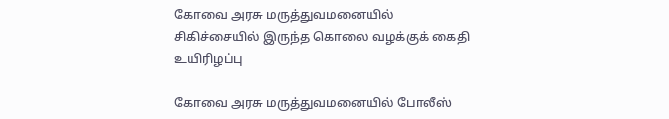கோவை அரசு மருத்துவமனையில் சிகிச்சையில் இருந்த கொலை வழக்குக் கைதி உயிரிழப்பு

கோவை அரசு மருத்துவமனையில் போலீஸ்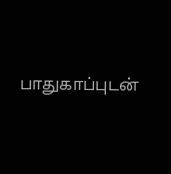பாதுகாப்புடன்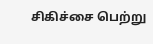சிகிச்சை பெற்று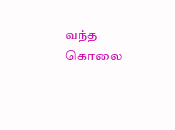வந்த கொலை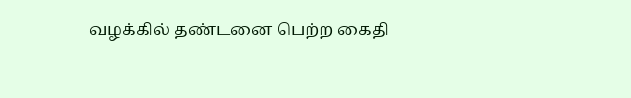வழக்கில் தண்டனை பெற்ற கைதி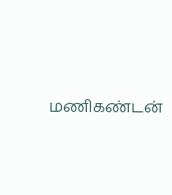மணிகண்டன்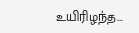உயிரிழந்த...